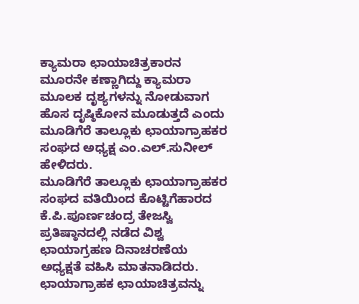ಕ್ಯಾಮರಾ ಛಾಯಾಚಿತ್ರಕಾರನ ಮೂರನೇ ಕಣ್ಣಾಗಿದ್ದು ಕ್ಯಾಮರಾ ಮೂಲಕ ದೃಶ್ಯಗಳನ್ನು ನೋಡುವಾಗ ಹೊಸ ದೃಷ್ಠಿಕೋನ ಮೂಡುತ್ತದೆ ಎಂದು ಮೂಡಿಗೆರೆ ತಾಲ್ಲೂಕು ಛಾಯಾಗ್ರಾಹಕರ ಸಂಘದ ಅಧ್ಯಕ್ಷ ಎಂ.ಎಲ್.ಸುನೀಲ್ ಹೇಳಿದರು.
ಮೂಡಿಗೆರೆ ತಾಲ್ಲೂಕು ಛಾಯಾಗ್ರಾಹಕರ ಸಂಘದ ವತಿಯಿಂದ ಕೊಟ್ಟಿಗೆಹಾರದ ಕೆ.ಪಿ.ಪೂರ್ಣಚಂದ್ರ ತೇಜಸ್ವಿ ಪ್ರತಿಷ್ಠಾನದಲ್ಲಿ ನಡೆದ ವಿಶ್ವ ಛಾಯಾಗ್ರಹಣ ದಿನಾಚರಣೆಯ ಅಧ್ಯಕ್ಷತೆ ವಹಿಸಿ ಮಾತನಾಡಿದರು.
ಛಾಯಾಗ್ರಾಹಕ ಛಾಯಾಚಿತ್ರವನ್ನು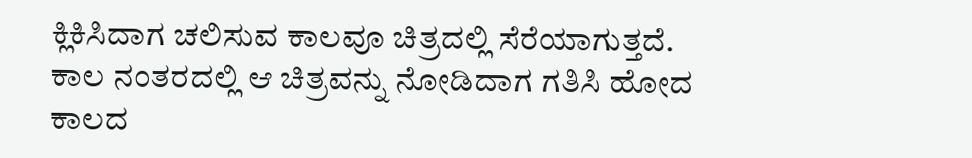ಕ್ಲಿಕಿಸಿದಾಗ ಚಲಿಸುವ ಕಾಲವೂ ಚಿತ್ರದಲ್ಲಿ ಸೆರೆಯಾಗುತ್ತದೆ. ಕಾಲ ನಂತರದಲ್ಲಿ ಆ ಚಿತ್ರವನ್ನು ನೋಡಿದಾಗ ಗತಿಸಿ ಹೋದ ಕಾಲದ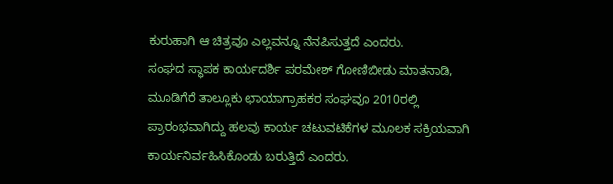ಕುರುಹಾಗಿ ಆ ಚಿತ್ರವೂ ಎಲ್ಲವನ್ನೂ ನೆನಪಿಸುತ್ತದೆ ಎಂದರು.
ಸಂಘದ ಸ್ಥಾಪಕ ಕಾರ್ಯದರ್ಶಿ ಪರಮೇಶ್ ಗೋಣಿಬೀಡು ಮಾತನಾಡಿ, ಮೂಡಿಗೆರೆ ತಾಲ್ಲೂಕು ಛಾಯಾಗ್ರಾಹಕರ ಸಂಘವೂ 2010ರಲ್ಲಿ ಪ್ರಾರಂಭವಾಗಿದ್ದು ಹಲವು ಕಾರ್ಯ ಚಟುವಟಿಕೆಗಳ ಮೂಲಕ ಸಕ್ರಿಯವಾಗಿ ಕಾರ್ಯನಿರ್ವಹಿಸಿಕೊಂಡು ಬರುತ್ತಿದೆ ಎಂದರು.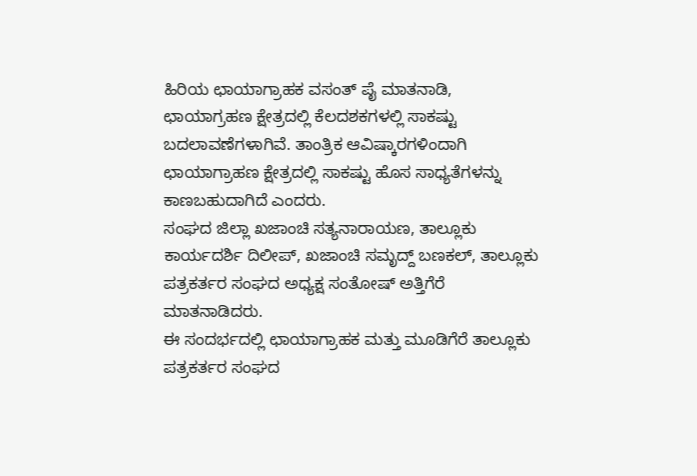ಹಿರಿಯ ಛಾಯಾಗ್ರಾಹಕ ವಸಂತ್ ಪೈ ಮಾತನಾಡಿ, ಛಾಯಾಗ್ರಹಣ ಕ್ಷೇತ್ರದಲ್ಲಿ ಕೆಲದಶಕಗಳಲ್ಲಿ ಸಾಕಷ್ಟು ಬದಲಾವಣೆಗಳಾಗಿವೆ. ತಾಂತ್ರಿಕ ಆವಿಷ್ಕಾರಗಳಿಂದಾಗಿ ಛಾಯಾಗ್ರಾಹಣ ಕ್ಷೇತ್ರದಲ್ಲಿ ಸಾಕಷ್ಟು ಹೊಸ ಸಾಧ್ಯತೆಗಳನ್ನು ಕಾಣಬಹುದಾಗಿದೆ ಎಂದರು.
ಸಂಘದ ಜಿಲ್ಲಾ ಖಜಾಂಚಿ ಸತ್ಯನಾರಾಯಣ, ತಾಲ್ಲೂಕು ಕಾರ್ಯದರ್ಶಿ ದಿಲೀಪ್, ಖಜಾಂಚಿ ಸಮೃದ್ದ್ ಬಣಕಲ್, ತಾಲ್ಲೂಕು ಪತ್ರಕರ್ತರ ಸಂಘದ ಅಧ್ಯಕ್ಷ ಸಂತೋಷ್ ಅತ್ತಿಗೆರೆ ಮಾತನಾಡಿದರು.
ಈ ಸಂದರ್ಭದಲ್ಲಿ ಛಾಯಾಗ್ರಾಹಕ ಮತ್ತು ಮೂಡಿಗೆರೆ ತಾಲ್ಲೂಕು ಪತ್ರಕರ್ತರ ಸಂಘದ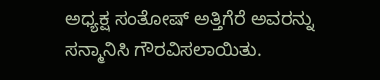ಅಧ್ಯಕ್ಷ ಸಂತೋಷ್ ಅತ್ತಿಗೆರೆ ಅವರನ್ನು ಸನ್ಮಾನಿಸಿ ಗೌರವಿಸಲಾಯಿತು.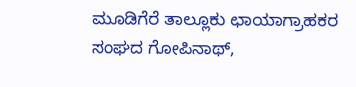ಮೂಡಿಗೆರೆ ತಾಲ್ಲೂಕು ಛಾಯಾಗ್ರಾಹಕರ ಸಂಘದ ಗೋಪಿನಾಥ್,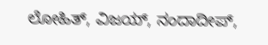ಲೋಹಿತ್, ವಿಜಯ್, ನಂದಾದೀಪ್,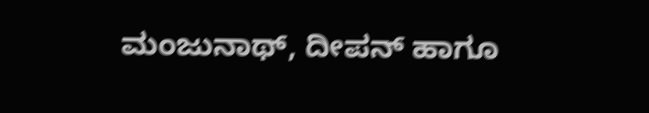ಮಂಜುನಾಥ್, ದೀಪನ್ ಹಾಗೂ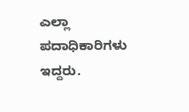ಎಲ್ಲಾ ಪದಾಧಿಕಾರಿಗಳು ಇದ್ದರು.